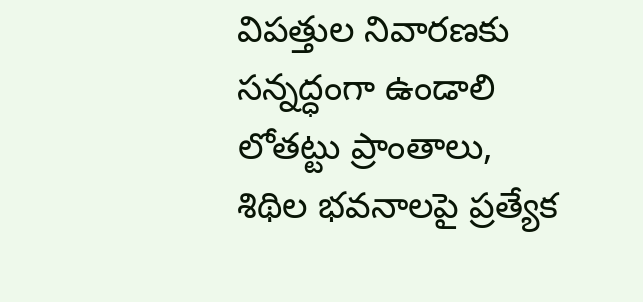విపత్తుల నివారణకు సన్నద్ధంగా ఉండాలి
లోతట్టు ప్రాంతాలు, శిథిల భవనాలపై ప్రత్యేక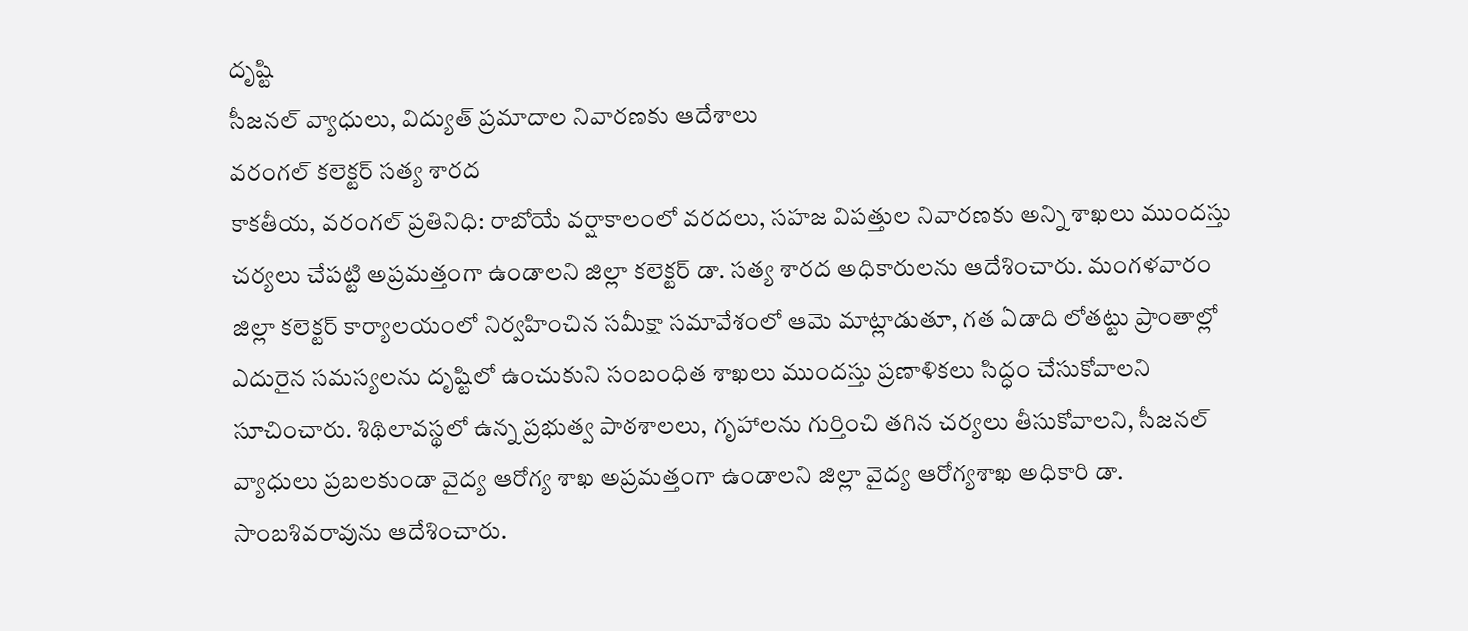దృష్టి
సీజనల్ వ్యాధులు, విద్యుత్ ప్రమాదాల నివారణకు ఆదేశాలు
వరంగల్ కలెక్టర్ సత్య శారద
కాకతీయ, వరంగల్ ప్రతినిధి: రాబోయే వర్షాకాలంలో వరదలు, సహజ విపత్తుల నివారణకు అన్ని శాఖలు ముందస్తు చర్యలు చేపట్టి అప్రమత్తంగా ఉండాలని జిల్లా కలెక్టర్ డా. సత్య శారద అధికారులను ఆదేశించారు. మంగళవారం జిల్లా కలెక్టర్ కార్యాలయంలో నిర్వహించిన సమీక్షా సమావేశంలో ఆమె మాట్లాడుతూ, గత ఏడాది లోతట్టు ప్రాంతాల్లో ఎదురైన సమస్యలను దృష్టిలో ఉంచుకుని సంబంధిత శాఖలు ముందస్తు ప్రణాళికలు సిద్ధం చేసుకోవాలని సూచించారు. శిథిలావస్థలో ఉన్న ప్రభుత్వ పాఠశాలలు, గృహాలను గుర్తించి తగిన చర్యలు తీసుకోవాలని, సీజనల్ వ్యాధులు ప్రబలకుండా వైద్య ఆరోగ్య శాఖ అప్రమత్తంగా ఉండాలని జిల్లా వైద్య ఆరోగ్యశాఖ అధికారి డా. సాంబశివరావును ఆదేశించారు.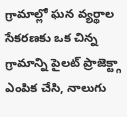గ్రామాల్లో ఘన వ్యర్థాల సేకరణకు ఒక చిన్న గ్రామాన్ని పైలట్ ప్రాజెక్ట్గా ఎంపిక చేసి, నాలుగు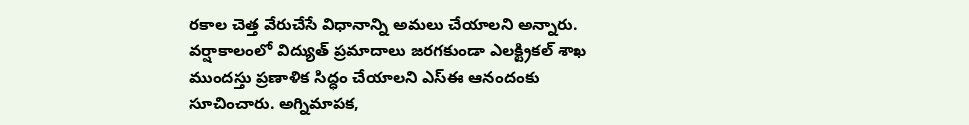రకాల చెత్త వేరుచేసే విధానాన్ని అమలు చేయాలని అన్నారు. వర్షాకాలంలో విద్యుత్ ప్రమాదాలు జరగకుండా ఎలక్ట్రికల్ శాఖ ముందస్తు ప్రణాళిక సిద్ధం చేయాలని ఎస్ఈ ఆనందంకు సూచించారు. అగ్నిమాపక,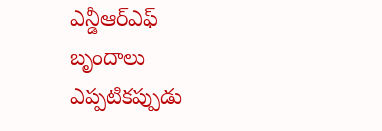ఎన్డీఆర్ఎఫ్ బృందాలు ఎప్పటికప్పుడు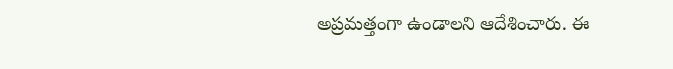అప్రమత్తంగా ఉండాలని ఆదేశించారు. ఈ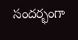సందర్భంగా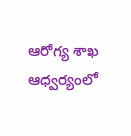ఆరోగ్య శాఖ ఆధ్వర్యంలో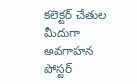కలెక్టర్ చేతుల మీదుగా అవగాహన పోస్టర్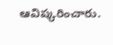ఆవిష్కరించారు.